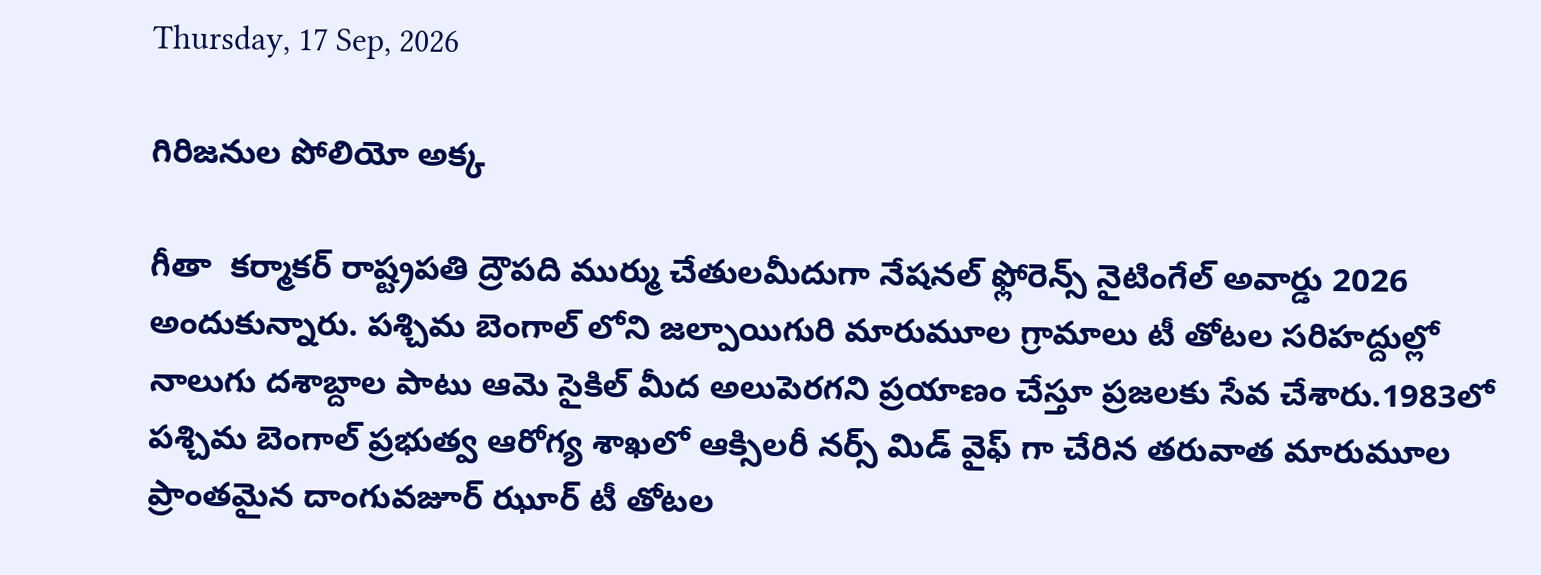Thursday, 17 Sep, 2026

గిరిజనుల పోలియో అక్క

గీతా  కర్మాకర్ రాష్ట్రపతి ద్రౌపది ముర్ము చేతులమీదుగా నేషనల్ ఫ్లోరెన్స్ నైటింగేల్ అవార్డు 2026 అందుకున్నారు. పశ్చిమ బెంగాల్ లోని జల్పాయిగురి మారుమూల గ్రామాలు టీ తోటల సరిహద్దుల్లో నాలుగు దశాబ్దాల పాటు ఆమె సైకిల్ మీద అలుపెరగని ప్రయాణం చేస్తూ ప్రజలకు సేవ చేశారు.1983లో పశ్చిమ బెంగాల్ ప్రభుత్వ ఆరోగ్య శాఖలో ఆక్సిలరీ నర్స్ మిడ్ వైఫ్ గా చేరిన తరువాత మారుమూల ప్రాంతమైన దాంగువజూర్ ఝూర్ టీ తోటల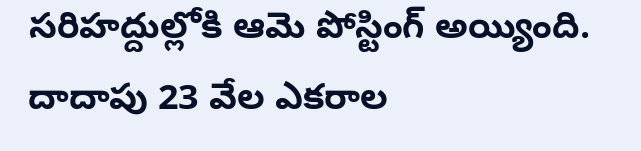సరిహద్దుల్లోకి ఆమె పోస్టింగ్ అయ్యింది. దాదాపు 23 వేల ఎకరాల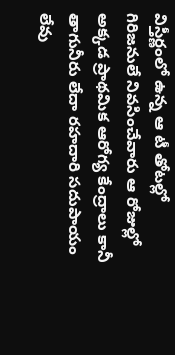విస్తీర్ణంలో ఉన్న ఆ టీ తోటల్లో గిరిజనులే నివసించేవారు ఆ రోజుల్లో అక్కడ ప్రాథమిక ఆరోగ్య కేంద్రాలు కానీ తాగునీరు లేదా రహదారి సదుపాయం లేవు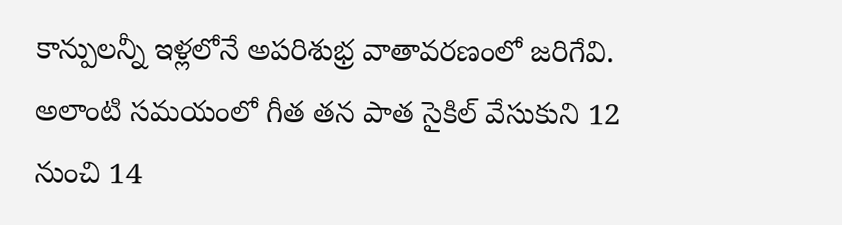కాన్పులన్నీ ఇళ్లలోనే అపరిశుభ్ర వాతావరణంలో జరిగేవి. అలాంటి సమయంలో గీత తన పాత సైకిల్ వేసుకుని 12 నుంచి 14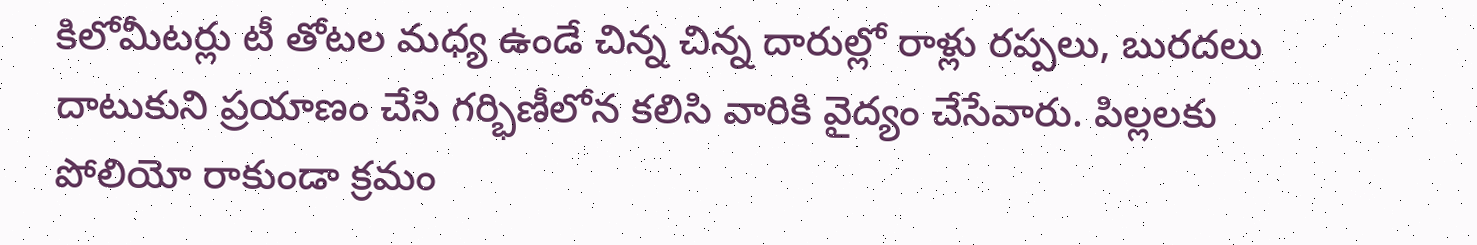కిలోమీటర్లు టీ తోటల మధ్య ఉండే చిన్న చిన్న దారుల్లో రాళ్లు రప్పలు, బురదలు దాటుకుని ప్రయాణం చేసి గర్భిణీలోన కలిసి వారికి వైద్యం చేసేవారు. పిల్లలకు పోలియో రాకుండా క్రమం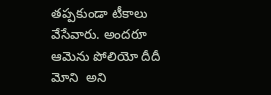తప్పకుండా టీకాలు వేసేవారు. అందరూ ఆమెను పోలియో దీదీ మోని  అని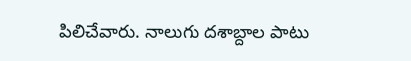పిలిచేవారు. నాలుగు దశాబ్దాల పాటు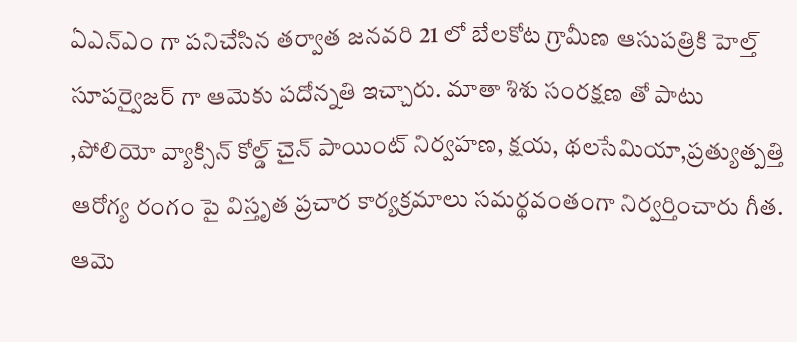ఏఎన్ఎం గా పనిచేసిన తర్వాత జనవరి 21 లో బేలకోట గ్రామీణ ఆసుపత్రికి హెల్త్ సూపర్వైజర్ గా ఆమెకు పదోన్నతి ఇచ్చారు. మాతా శిశు సంరక్షణ తో పాటు ,పోలియో వ్యాక్సిన్ కోల్డ్ చైన్ పాయింట్ నిర్వహణ, క్షయ, థలసేమియా,ప్రత్యుత్పత్తి ఆరోగ్య రంగం పై విస్తృత ప్రచార కార్యక్రమాలు సమర్థవంతంగా నిర్వర్తించారు గీత. ఆమె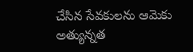చేసిన సేవకులను ఆమెకు అత్యున్నత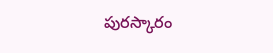పురస్కారం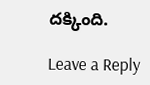దక్కింది.

Leave a Reply